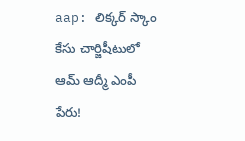aap: లిక్కర్ స్కాం కేసు చార్జిషీటులో ఆమ్ ఆద్మీ ఎంపీ పేరు!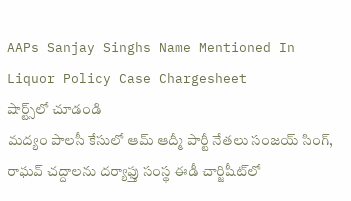AAPs Sanjay Singhs Name Mentioned In Liquor Policy Case Chargesheet
షార్ట్స్‌లో చూడండి
మద్యం పాలసీ కేసులో ఆమ్ ఆద్మీ పార్టీ నేతలు సంజయ్ సింగ్, రాఘవ్ చద్దాలను దర్యాఫ్తు సంస్థ ఈడీ చార్జిషీట్‌లో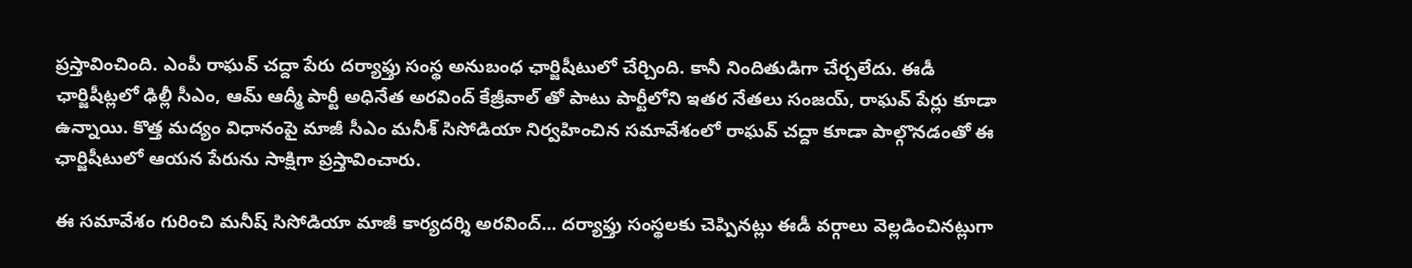ప్రస్తావించింది. ఎంపీ రాఘవ్ చద్దా పేరు దర్యాఫ్తు సంస్థ అనుబంధ ఛార్జిషీటులో చేర్చింది. కానీ నిందితుడిగా చేర్చలేదు. ఈడీ ఛార్జిషీట్లలో ఢిల్లీ సీఎం, ఆమ్ ఆద్మీ పార్టీ అధినేత అరవింద్ కేజ్రీవాల్ తో పాటు పార్టీలోని ఇతర నేతలు సంజయ్, రాఘవ్ పేర్లు కూడా ఉన్నాయి. కొత్త మద్యం విధానంపై మాజీ సీఎం మనీశ్ సిసోడియా నిర్వహించిన సమావేశంలో రాఘవ్ చద్దా కూడా పాల్గొనడంతో ఈ ఛార్జిషీటులో ఆయన పేరును సాక్షిగా ప్రస్తావించారు.

ఈ సమావేశం గురించి మనీష్ సిసోడియా మాజీ కార్యదర్శి అరవింద్... దర్యాఫ్తు సంస్థలకు చెప్పినట్లు ఈడీ వర్గాలు వెల్లడించినట్లుగా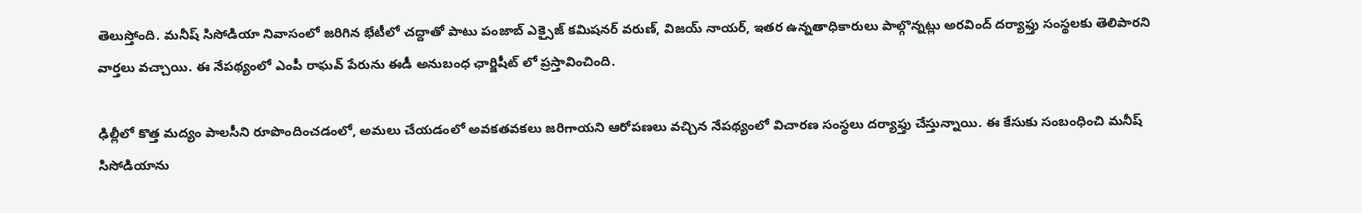తెలుస్తోంది. మనీష్ సిసోడియా నివాసంలో జరిగిన భేటీలో చద్దాతో పాటు పంజాబ్ ఎక్సైజ్ కమిషనర్ వరుణ్, విజయ్ నాయర్, ఇతర ఉన్నతాధికారులు పాల్గొన్నట్లు అరవింద్ దర్యాఫ్తు సంస్థలకు తెలిపారని వార్తలు వచ్చాయి. ఈ నేపథ్యంలో ఎంపీ రాఘవ్ పేరును ఈడీ అనుబంధ ఛార్జిషీట్ లో ప్రస్తావించింది.

ఢిల్లీలో కొత్త మద్యం పాలసీని రూపొందించడంలో, అమలు చేయడంలో అవకతవకలు జరిగాయని ఆరోపణలు వచ్చిన నేపథ్యంలో విచారణ సంస్థలు దర్యాఫ్తు చేస్తున్నాయి. ఈ కేసుకు సంబంధించి మనీష్ సిసోడియాను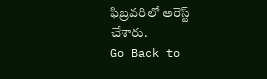ఫిబ్రవరిలో అరెస్ట్ చేశారు.
Go Back to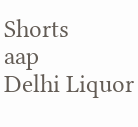Shorts
aap
Delhi Liquor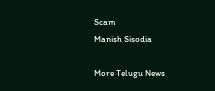Scam
Manish Sisodia

More Telugu News